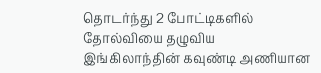தொடர்ந்து 2 போட்டிகளில் தோல்வியை தழுவிய இங்கிலாந்தின் கவுண்டி அணியான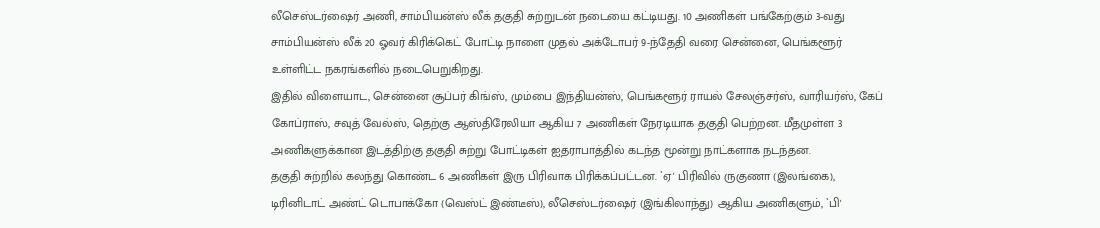லீசெஸ்டர்ஷைர் அணி, சாம்பியன்ஸ் லீக் தகுதி சுற்றுடன் நடையை கட்டியது. 10 அணிகள் பங்கேற்கும் 3-வது சாம்பியன்ஸ் லீக் 20 ஓவர் கிரிக்கெட் போட்டி நாளை முதல் அக்டோபர் 9-ந்தேதி வரை சென்னை, பெங்களூர் உள்ளிட்ட நகரங்களில் நடைபெறுகிறது.
இதில் விளையாட, சென்னை சூப்பர் கிங்ஸ், மும்பை இந்தியன்ஸ், பெங்களூர் ராயல் சேலஞ்சர்ஸ், வாரியர்ஸ், கேப் கோப்ராஸ், சவுத் வேல்ஸ், தெற்கு ஆஸ்திரேலியா ஆகிய 7 அணிகள் நேரடியாக தகுதி பெற்றன. மீதமுள்ள 3 அணிகளுக்கான இடத்திற்கு தகுதி சுற்று போட்டிகள் ஐதராபாத்தில் கடந்த மூன்று நாட்களாக நடந்தன.
தகுதி சுற்றில் கலந்து கொண்ட 6 அணிகள் இரு பிரிவாக பிரிக்கப்பட்டன. `ஏ' பிரிவில் ருகுணா (இலங்கை), டிரினிடாட் அண்ட் டொபாக்கோ (வெஸ்ட் இண்டீஸ்), லீசெஸ்டர்ஷைர் (இங்கிலாந்து) ஆகிய அணிகளும், `பி'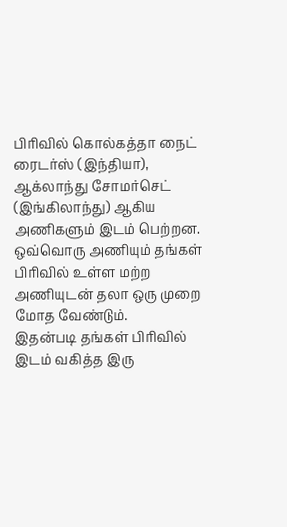பிரிவில் கொல்கத்தா நைட் ரைடர்ஸ் (இந்தியா), ஆக்லாந்து சோமர்செட் (இங்கிலாந்து) ஆகிய அணிகளும் இடம் பெற்றன. ஒவ்வொரு அணியும் தங்கள் பிரிவில் உள்ள மற்ற அணியுடன் தலா ஒரு முறை மோத வேண்டும்.
இதன்படி தங்கள் பிரிவில் இடம் வகித்த இரு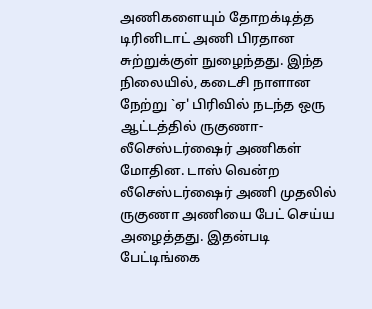அணிகளையும் தோறக்டித்த டிரினிடாட் அணி பிரதான சுற்றுக்குள் நுழைந்தது. இந்த நிலையில், கடைசி நாளான நேற்று `ஏ' பிரிவில் நடந்த ஒரு ஆட்டத்தில் ருகுணா-லீசெஸ்டர்ஷைர் அணிகள் மோதின. டாஸ் வென்ற லீசெஸ்டர்ஷைர் அணி முதலில் ருகுணா அணியை பேட் செய்ய அழைத்தது. இதன்படி பேட்டிங்கை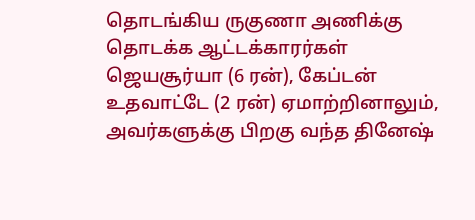தொடங்கிய ருகுணா அணிக்கு தொடக்க ஆட்டக்காரர்கள் ஜெயசூர்யா (6 ரன்), கேப்டன் உதவாட்டே (2 ரன்) ஏமாற்றினாலும், அவர்களுக்கு பிறகு வந்த தினேஷ்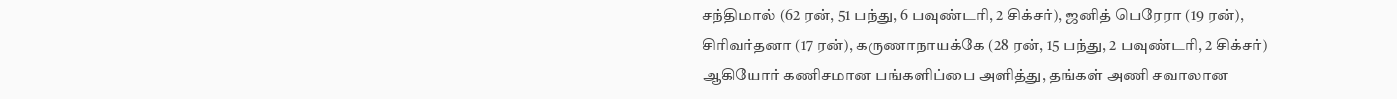சந்திமால் (62 ரன், 51 பந்து, 6 பவுண்டரி, 2 சிக்சர்), ஜனித் பெரேரா (19 ரன்), சிரிவர்தனா (17 ரன்), கருணாநாயக்கே (28 ரன், 15 பந்து, 2 பவுண்டரி, 2 சிக்சர்) ஆகியோர் கணிசமான பங்களிப்பை அளித்து, தங்கள் அணி சவாலான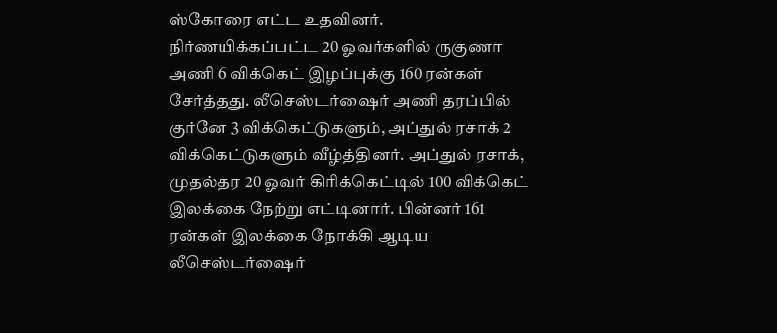ஸ்கோரை எட்ட உதவினர்.
நிர்ணயிக்கப்பட்ட 20 ஓவர்களில் ருகுணா அணி 6 விக்கெட் இழப்புக்கு 160 ரன்கள் சேர்த்தது. லீசெஸ்டர்ஷைர் அணி தரப்பில் குர்னே 3 விக்கெட்டுகளும், அப்துல் ரசாக் 2 விக்கெட்டுகளும் வீழ்த்தினர். அப்துல் ரசாக், முதல்தர 20 ஓவர் கிரிக்கெட்டில் 100 விக்கெட் இலக்கை நேற்று எட்டினார். பின்னர் 161 ரன்கள் இலக்கை நோக்கி ஆடிய லீசெஸ்டர்ஷைர்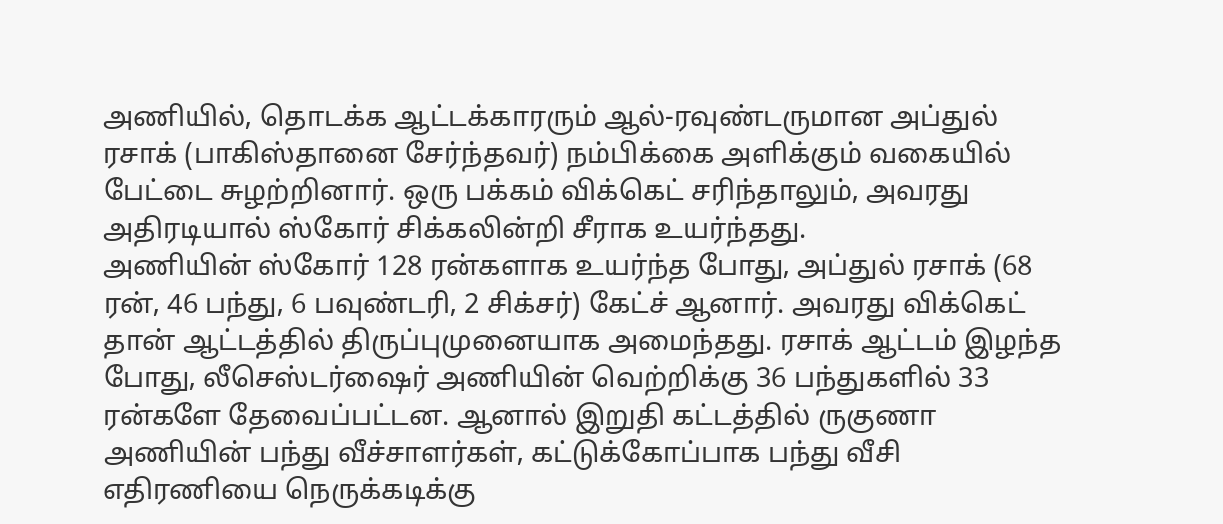அணியில், தொடக்க ஆட்டக்காரரும் ஆல்-ரவுண்டருமான அப்துல் ரசாக் (பாகிஸ்தானை சேர்ந்தவர்) நம்பிக்கை அளிக்கும் வகையில் பேட்டை சுழற்றினார். ஒரு பக்கம் விக்கெட் சரிந்தாலும், அவரது அதிரடியால் ஸ்கோர் சிக்கலின்றி சீராக உயர்ந்தது.
அணியின் ஸ்கோர் 128 ரன்களாக உயர்ந்த போது, அப்துல் ரசாக் (68 ரன், 46 பந்து, 6 பவுண்டரி, 2 சிக்சர்) கேட்ச் ஆனார். அவரது விக்கெட் தான் ஆட்டத்தில் திருப்புமுனையாக அமைந்தது. ரசாக் ஆட்டம் இழந்த போது, லீசெஸ்டர்ஷைர் அணியின் வெற்றிக்கு 36 பந்துகளில் 33 ரன்களே தேவைப்பட்டன. ஆனால் இறுதி கட்டத்தில் ருகுணா அணியின் பந்து வீச்சாளர்கள், கட்டுக்கோப்பாக பந்து வீசி எதிரணியை நெருக்கடிக்கு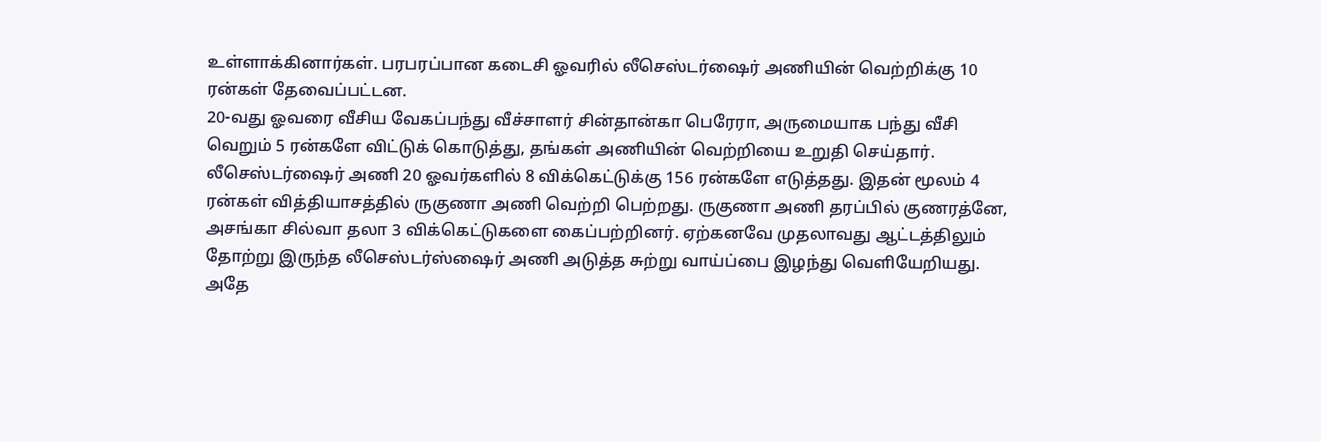உள்ளாக்கினார்கள். பரபரப்பான கடைசி ஓவரில் லீசெஸ்டர்ஷைர் அணியின் வெற்றிக்கு 10 ரன்கள் தேவைப்பட்டன.
20-வது ஓவரை வீசிய வேகப்பந்து வீச்சாளர் சின்தான்கா பெரேரா, அருமையாக பந்து வீசி வெறும் 5 ரன்களே விட்டுக் கொடுத்து, தங்கள் அணியின் வெற்றியை உறுதி செய்தார். லீசெஸ்டர்ஷைர் அணி 20 ஓவர்களில் 8 விக்கெட்டுக்கு 156 ரன்களே எடுத்தது. இதன் மூலம் 4 ரன்கள் வித்தியாசத்தில் ருகுணா அணி வெற்றி பெற்றது. ருகுணா அணி தரப்பில் குணரத்னே, அசங்கா சில்வா தலா 3 விக்கெட்டுகளை கைப்பற்றினர். ஏற்கனவே முதலாவது ஆட்டத்திலும் தோற்று இருந்த லீசெஸ்டர்ஸ்ஷைர் அணி அடுத்த சுற்று வாய்ப்பை இழந்து வெளியேறியது.
அதே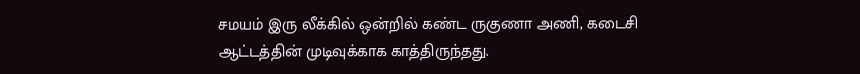சமயம் இரு லீக்கில் ஒன்றில் கண்ட ருகுணா அணி, கடைசி ஆட்டத்தின் முடிவுக்காக காத்திருந்தது.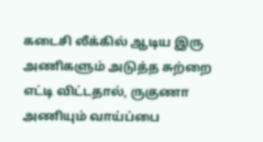கடைசி லீக்கில் ஆடிய இரு அணிகளும் அடுத்த சுற்றை எட்டி விட்டதால், ருகுணா அணியும் வாய்ப்பை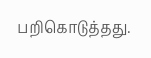பறிகொடுத்தது.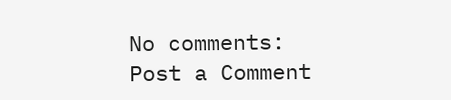No comments:
Post a Comment